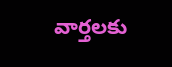వార్తలకు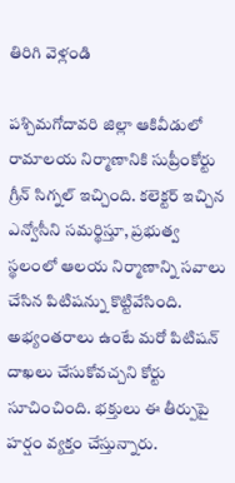తిరిగి వెళ్లండి

పశ్చిమగోదావరి జిల్లా ఆకివీడులో రామాలయ నిర్మాణానికి సుప్రీంకోర్టు గ్రీన్ సిగ్నల్ ఇచ్చింది. కలెక్టర్ ఇచ్చిన ఎన్వోసీని సమర్థిస్తూ, ప్రభుత్వ స్థలంలో ఆలయ నిర్మాణాన్ని సవాలు చేసిన పిటిషన్ను కొట్టివేసింది.
అభ్యంతరాలు ఉంటే మరో పిటిషన్ దాఖలు చేసుకోవచ్చని కోర్టు సూచించింది. భక్తులు ఈ తీర్పుపై హర్షం వ్యక్తం చేస్తున్నారు.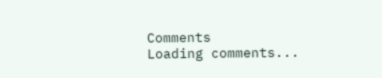Comments
Loading comments...